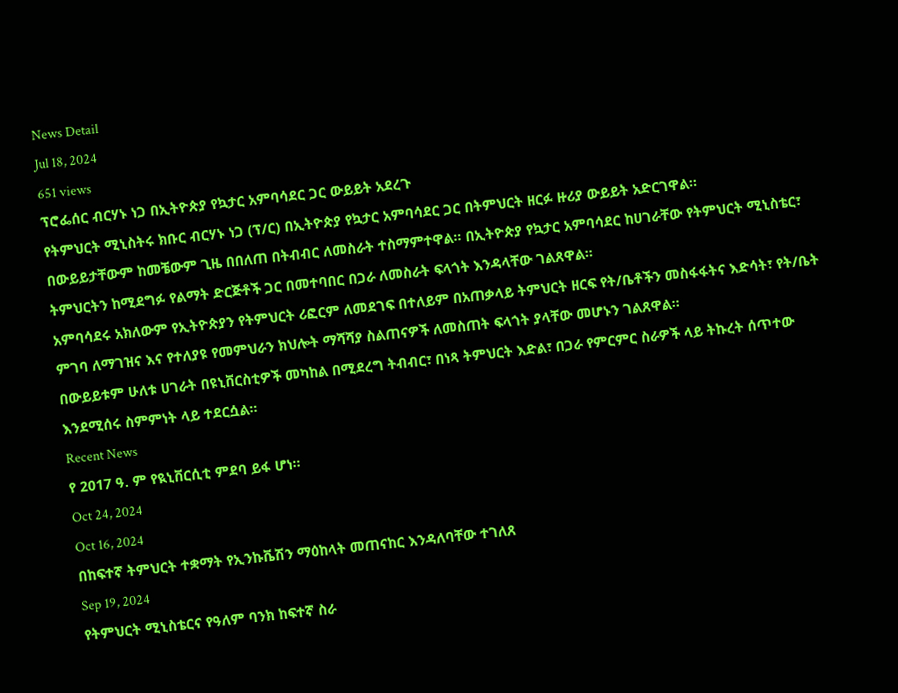News Detail
Jul 18, 2024
651 views
ፕሮፌሰር ብርሃኑ ነጋ በኢትዮጵያ የኳታር አምባሳደር ጋር ውይይት አደረጉ
የትምህርት ሚኒስትሩ ክቡር ብርሃኑ ነጋ (ፕ/ር) በኢትዮጵያ የኳታር አምባሳደር ጋር በትምህርት ዘርፉ ዙሪያ ውይይት አድርገዋል።
በውይይታቸውም ከመቼውም ጊዜ በበለጠ በትብብር ለመስራት ተስማምተዋል። በኢትዮጵያ የኳታር አምባሳደር ከሀገራቸው የትምህርት ሚኒስቴር፣ ትምህርትን ከሚደግፉ የልማት ድርጅቶች ጋር በመተባበር በጋራ ለመስራት ፍላጎት እንዳላቸው ገልጸዋል።
አምባሳደሩ አክለውም የኢትዮጵያን የትምህርት ሪፎርም ለመደገፍ በተለይም በአጠቃላይ ትምህርት ዘርፍ የት/ቤቶችን መስፋፋትና እድሳት፣ የት/ቤት ምገባ ለማገዝና እና የተለያዩ የመምህራን ክህሎት ማሻሻያ ስልጠናዎች ለመስጠት ፍላጎት ያላቸው መሆኑን ገልጸዋል።
በውይይቱም ሁለቱ ሀገራት በዩኒቨርስቲዎች መካከል በሚደረግ ትብብር፣ በነጻ ትምህርት እድል፣ በጋራ የምርምር ስራዎች ላይ ትኩረት ሰጥተው እንደሚሰሩ ስምምነት ላይ ተደርሷል።
Recent News
የ 2017 ዓ. ም የዪኒቨርሲቲ ምደባ ይፋ ሆነ።
Oct 24, 2024
Oct 16, 2024
በከፍተኛ ትምህርት ተቋማት የኢንኩቬሽን ማዕከላት መጠናከር እንዳለባቸው ተገለጸ
Sep 19, 2024
የትምህርት ሚኒስቴርና የዓለም ባንክ ከፍተኛ ስራ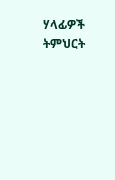ሃላፊዎች ትምህርት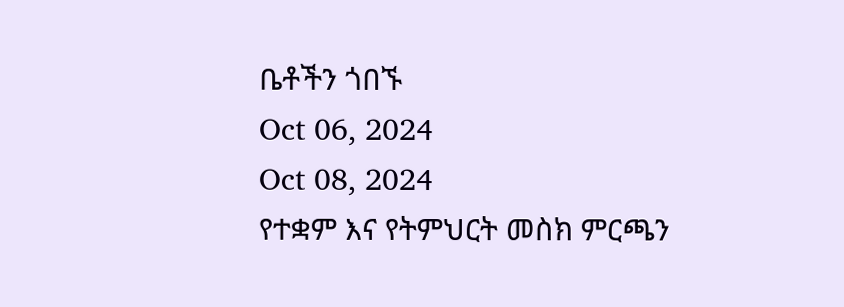ቤቶችን ጎበኙ
Oct 06, 2024
Oct 08, 2024
የተቋም እና የትምህርት መስክ ምርጫን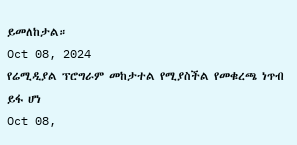ይመለከታል።
Oct 08, 2024
የሬሚዲያል ፕሮግራም መከታተል የሚያስችል የመቁረጫ ነጥብ ይፋ ሆነ
Oct 08,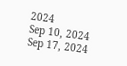2024
Sep 10, 2024
Sep 17, 2024